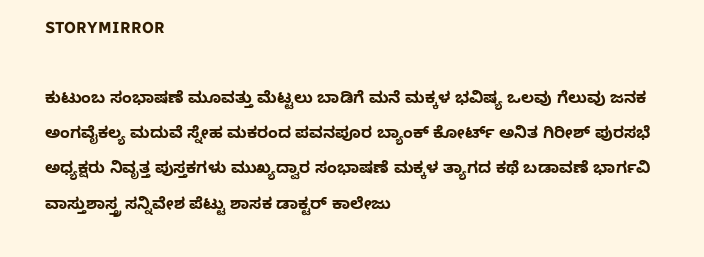STORYMIRROR

ಕುಟುಂಬ ಸಂಭಾಷಣೆ ಮೂವತ್ತು ಮೆಟ್ಟಲು ಬಾಡಿಗೆ ಮನೆ ಮಕ್ಕಳ ಭವಿಷ್ಯ ಒಲವು ಗೆಲುವು ಜನಕ ಅಂಗವೈಕಲ್ಯ ಮದುವೆ ಸ್ನೇಹ ಮಕರಂದ ಪವನಪೂರ ಬ್ಯಾಂಕ್ ಕೋರ್ಟ್ ಅನಿತ ಗಿರೀಶ್ ಪುರಸಭೆ ಅಧ್ಯಕ್ಷರು ನಿವೃತ್ತ ಪುಸ್ತಕಗಳು ಮುಖ್ಯದ್ವಾರ ಸಂಭಾಷಣೆ ಮಕ್ಕಳ ತ್ಯಾಗದ ಕಥೆ ಬಡಾವಣೆ ಭಾರ್ಗವಿ ವಾಸ್ತುಶಾಸ್ತ್ರ ಸನ್ನಿವೇಶ ಪೆಟ್ಟು ಶಾಸಕ ಡಾಕ್ಟರ್ ಕಾಲೇಜು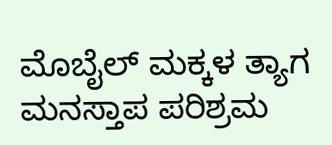ಮೊಬೈಲ್ ಮಕ್ಕಳ ತ್ಯಾಗ ಮನಸ್ತಾಪ ಪರಿಶ್ರಮ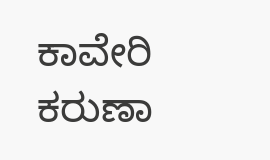ಕಾವೇರಿ ಕರುಣಾ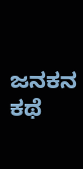ಜನಕನ ಕಥೆ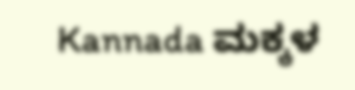Kannada ಮಕ್ಕಳ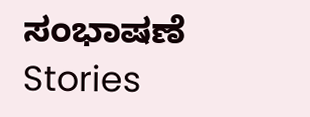ಸಂಭಾಷಣೆ Stories